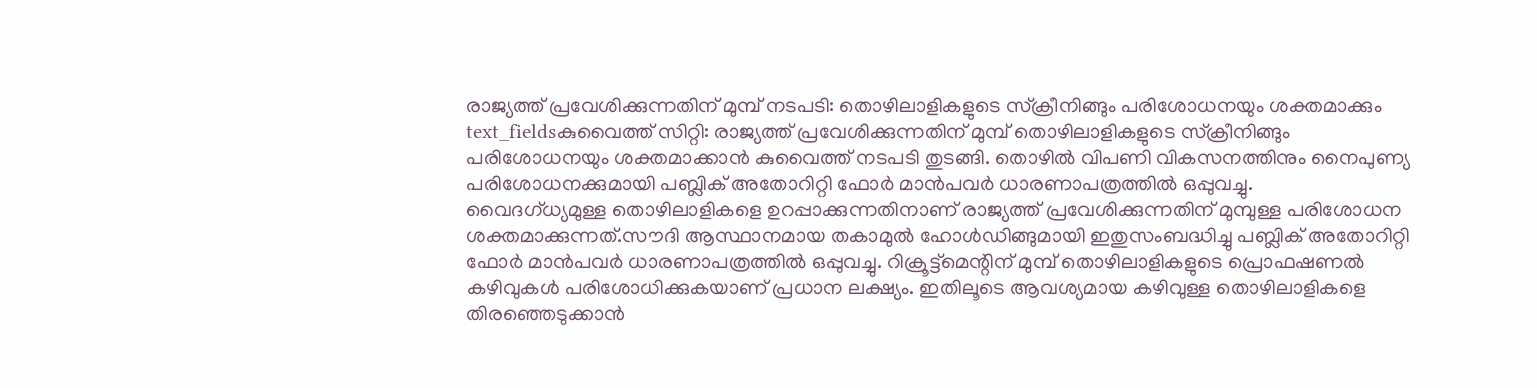രാജ്യത്ത് പ്രവേശിക്കുന്നതിന് മുമ്പ് നടപടി: തൊഴിലാളികളുടെ സ്ക്രീനിങ്ങും പരിശോധനയും ശക്തമാക്കും
text_fieldsകുവൈത്ത് സിറ്റി: രാജ്യത്ത് പ്രവേശിക്കുന്നതിന് മുമ്പ് തൊഴിലാളികളുടെ സ്ക്രീനിങ്ങും പരിശോധനയും ശക്തമാക്കാൻ കുവൈത്ത് നടപടി തുടങ്ങി. തൊഴിൽ വിപണി വികസനത്തിനും നൈപുണ്യ പരിശോധനക്കുമായി പബ്ലിക് അതോറിറ്റി ഫോർ മാൻപവർ ധാരണാപത്രത്തിൽ ഒപ്പുവച്ചു.
വൈദഗ്ധ്യമുള്ള തൊഴിലാളികളെ ഉറപ്പാക്കുന്നതിനാണ് രാജ്യത്ത് പ്രവേശിക്കുന്നതിന് മുമ്പുള്ള പരിശോധന ശക്തമാക്കുന്നത്.സൗദി ആസ്ഥാനമായ തകാമുൽ ഹോൾഡിങ്ങുമായി ഇതുസംബദ്ധിച്ചു പബ്ലിക് അതോറിറ്റി ഫോർ മാൻപവർ ധാരണാപത്രത്തിൽ ഒപ്പുവച്ചു. റിക്രൂട്ട്മെന്റിന് മുമ്പ് തൊഴിലാളികളുടെ പ്രൊഫഷണൽ കഴിവുകൾ പരിശോധിക്കുകയാണ് പ്രധാന ലക്ഷ്യം. ഇതിലൂടെ ആവശ്യമായ കഴിവുള്ള തൊഴിലാളികളെ തിരഞ്ഞെടുക്കാൻ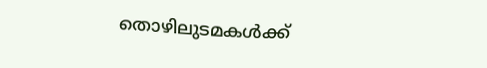തൊഴിലുടമകൾക്ക്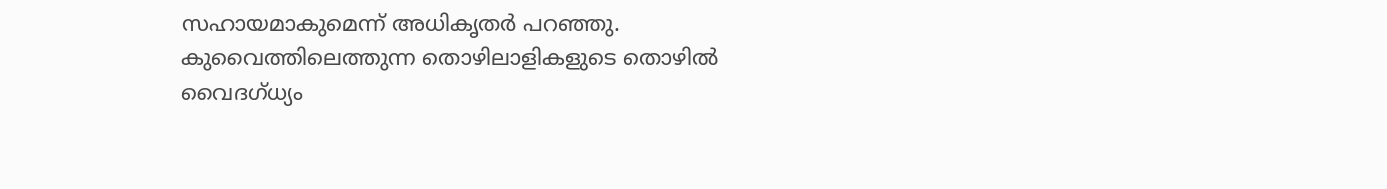സഹായമാകുമെന്ന് അധികൃതർ പറഞ്ഞു.
കുവൈത്തിലെത്തുന്ന തൊഴിലാളികളുടെ തൊഴിൽ വൈദഗ്ധ്യം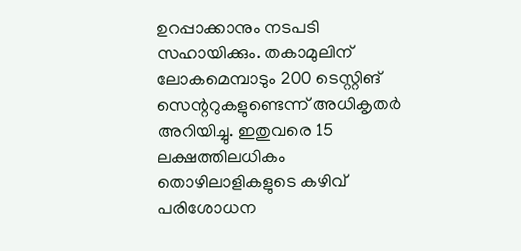ഉറപ്പാക്കാനും നടപടി സഹായിക്കും. തകാമുലിന് ലോകമെമ്പാടും 200 ടെസ്റ്റിങ് സെന്ററുകളുണ്ടെന്ന് അധികൃതർ അറിയിച്ചു. ഇതുവരെ 15 ലക്ഷത്തിലധികം തൊഴിലാളികളുടെ കഴിവ് പരിശോധന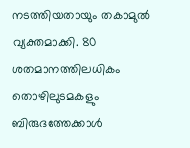നടത്തിയതായും തകാമുൽ വ്യക്തമാക്കി. 80 ശതമാനത്തിലധികം തൊഴിലുടമകളും ബിരുദത്തേക്കാൾ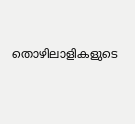തൊഴിലാളികളുടെ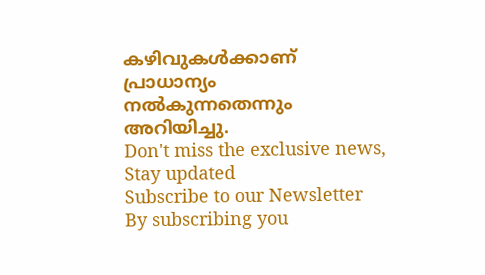കഴിവുകൾക്കാണ് പ്രാധാന്യം നൽകുന്നതെന്നും അറിയിച്ചു.
Don't miss the exclusive news, Stay updated
Subscribe to our Newsletter
By subscribing you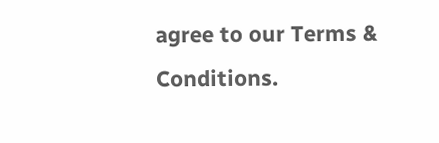agree to our Terms & Conditions.